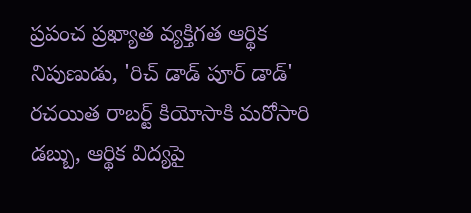ప్రపంచ ప్రఖ్యాత వ్యక్తిగత ఆర్థిక నిపుణుడు, 'రిచ్ డాడ్ పూర్ డాడ్' రచయిత రాబర్ట్ కియోసాకి మరోసారి డబ్బు, ఆర్థిక విద్యపై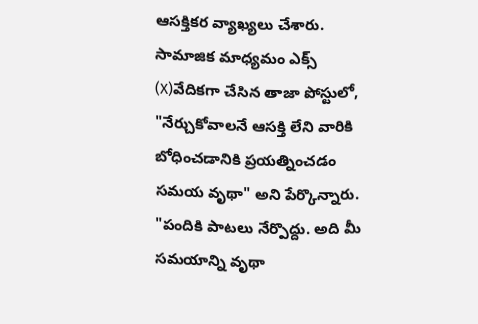ఆసక్తికర వ్యాఖ్యలు చేశారు. సామాజిక మాధ్యమం ఎక్స్ (X)వేదికగా చేసిన తాజా పోస్టులో, "నేర్చుకోవాలనే ఆసక్తి లేని వారికి బోధించడానికి ప్రయత్నించడం సమయ వృథా" అని పేర్కొన్నారు.
"పందికి పాటలు నేర్పొద్దు. అది మీ సమయాన్ని వృథా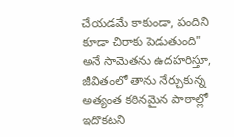చేయడమే కాకుండా, పందిని కూడా చిరాకు పెడుతుంది" అనే సామెతను ఉదహరిస్తూ, జీవితంలో తాను నేర్చుకున్న అత్యంత కఠినమైన పాఠాల్లో ఇదొకటని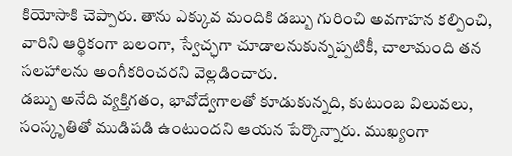కియోసాకి చెప్పారు. తాను ఎక్కువ మందికి డబ్బు గురించి అవగాహన కల్పించి, వారిని ఆర్థికంగా బలంగా, స్వేచ్ఛగా చూడాలనుకున్నప్పటికీ, చాలామంది తన సలహాలను అంగీకరించరని వెల్లడించారు.
డబ్బు అనేది వ్యక్తిగతం, భావోద్వేగాలతో కూడుకున్నది, కుటుంబ విలువలు, సంస్కృతితో ముడిపడి ఉంటుందని ఆయన పేర్కొన్నారు. ముఖ్యంగా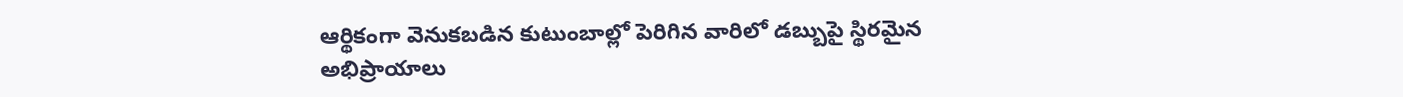ఆర్థికంగా వెనుకబడిన కుటుంబాల్లో పెరిగిన వారిలో డబ్బుపై స్థిరమైన అభిప్రాయాలు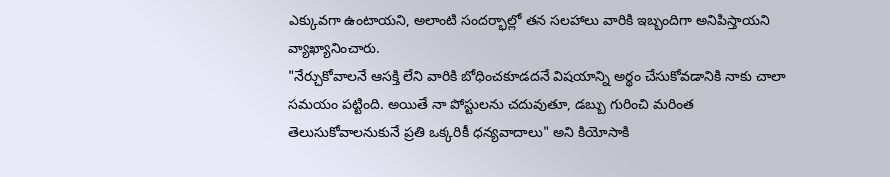ఎక్కువగా ఉంటాయని, అలాంటి సందర్భాల్లో తన సలహాలు వారికి ఇబ్బందిగా అనిపిస్తాయని వ్యాఖ్యానించారు.
"నేర్చుకోవాలనే ఆసక్తి లేని వారికి బోధించకూడదనే విషయాన్ని అర్థం చేసుకోవడానికి నాకు చాలా సమయం పట్టింది. అయితే నా పోస్టులను చదువుతూ, డబ్బు గురించి మరింత తెలుసుకోవాలనుకునే ప్రతి ఒక్కరికీ ధన్యవాదాలు" అని కియోసాకి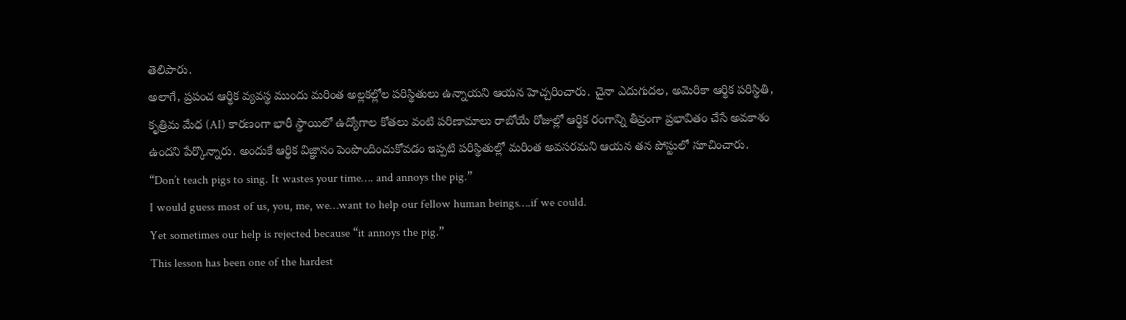తెలిపారు.
అలాగే, ప్రపంచ ఆర్థిక వ్యవస్థ ముందు మరింత అల్లకల్లోల పరిస్థితులు ఉన్నాయని ఆయన హెచ్చరించారు. చైనా ఎదుగుదల, అమెరికా ఆర్థిక పరిస్థితి, కృత్రిమ మేధ (AI) కారణంగా భారీ స్థాయిలో ఉద్యోగాల కోతలు వంటి పరిణామాలు రాబోయే రోజుల్లో ఆర్థిక రంగాన్ని తీవ్రంగా ప్రభావితం చేసే అవకాశం ఉందని పేర్కొన్నారు. అందుకే ఆర్థిక విజ్ఞానం పెంపొందించుకోవడం ఇప్పటి పరిస్థితుల్లో మరింత అవసరమని ఆయన తన పోస్టులో సూచించారు.
“Don’t teach pigs to sing. It wastes your time…. and annoys the pig.”
I would guess most of us, you, me, we…want to help our fellow human beings….if we could.
Yet sometimes our help is rejected because “it annoys the pig.”
This lesson has been one of the hardest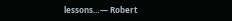lessons…— Robert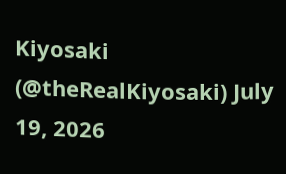Kiyosaki (@theRealKiyosaki) July 19, 2026